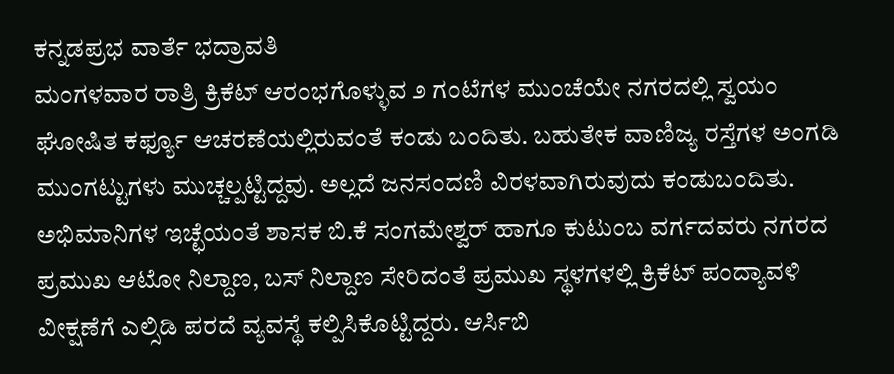ಕನ್ನಡಪ್ರಭ ವಾರ್ತೆ ಭದ್ರಾವತಿ
ಮಂಗಳವಾರ ರಾತ್ರಿ ಕ್ರಿಕೆಟ್ ಆರಂಭಗೊಳ್ಳುವ ೨ ಗಂಟೆಗಳ ಮುಂಚೆಯೇ ನಗರದಲ್ಲಿ ಸ್ವಯಂ ಘೋಷಿತ ಕರ್ಫ್ಯೂ ಆಚರಣೆಯಲ್ಲಿರುವಂತೆ ಕಂಡು ಬಂದಿತು. ಬಹುತೇಕ ವಾಣಿಜ್ಯ ರಸ್ತೆಗಳ ಅಂಗಡಿ ಮುಂಗಟ್ಟುಗಳು ಮುಚ್ಚಲ್ಪಟ್ಟಿದ್ದವು. ಅಲ್ಲದೆ ಜನಸಂದಣಿ ವಿರಳವಾಗಿರುವುದು ಕಂಡುಬಂದಿತು.
ಅಭಿಮಾನಿಗಳ ಇಚ್ಛೆಯಂತೆ ಶಾಸಕ ಬಿ.ಕೆ ಸಂಗಮೇಶ್ವರ್ ಹಾಗೂ ಕುಟುಂಬ ವರ್ಗದವರು ನಗರದ ಪ್ರಮುಖ ಆಟೋ ನಿಲ್ದಾಣ, ಬಸ್ ನಿಲ್ದಾಣ ಸೇರಿದಂತೆ ಪ್ರಮುಖ ಸ್ಥಳಗಳಲ್ಲಿ ಕ್ರಿಕೆಟ್ ಪಂದ್ಯಾವಳಿ ವೀಕ್ಷಣೆಗೆ ಎಲ್ಸಿಡಿ ಪರದೆ ವ್ಯವಸ್ಥೆ ಕಲ್ಪಿಸಿಕೊಟ್ಟಿದ್ದರು. ಆರ್ಸಿಬಿ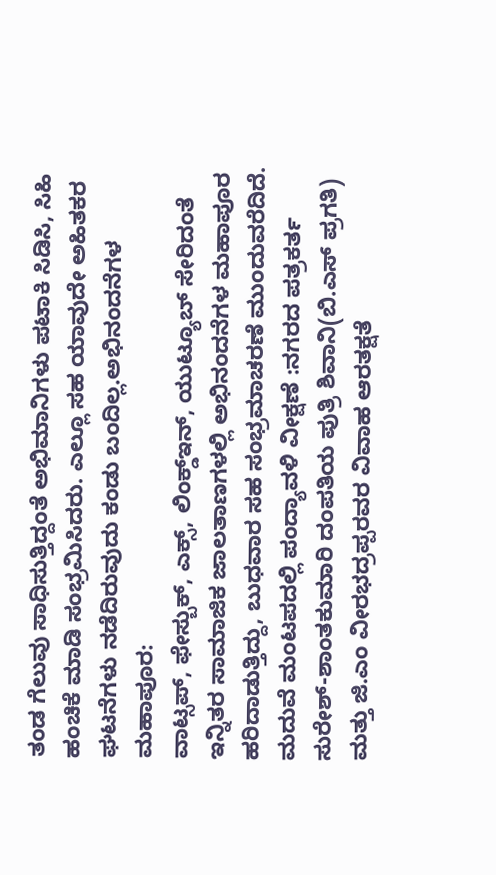ತಂಡ ಗೆಲುವು ಸಾಧಿಸುತ್ತಿದ್ದಂತೆ ಅಭಿಮಾನಿಗಳು ಪಟಾಕಿ ಸಿಡಿಸಿ, ಸಿಹಿ ಹಂಚಿಕೆ ಮಾಡಿ ಸಂಭ್ರಮಿಸಿದರು. ಎಲ್ಲೂ ಸಹ ಯಾವುದೇ ಅಹಿತಕರ ಘಟನೆಗಳು ನಡೆದಿರುವುದು ಕಂಡು ಬಂದಿಲ್ಲ.ಅಭಿನಂದನೆಗಳ ಮಹಾಪೂರ:
ವಾಟ್ಸಪ್, ಫೇಸ್ಬುಕ್, ಎಕ್ಸ್, ಲಿಂಕ್ಡ್ಇನ್, ಯುಟ್ಯೂಬ್ ಸೇರಿದಂತೆ ಇನ್ನಿತರ ಸಾಮಾಜಿಕ ಜಾಲತಾಣಗಳಲ್ಲಿ ಅಭಿನಂದನೆಗಳ ಮಹಾಪೂರ ಹರಿದಾಡುತ್ತಿದ್ದು, ಬುಧವಾರ ಸಹ ಸಂಭ್ರಮಾಚರಣೆ ಮುಂದುವರೆದಿದೆ.
ಮದುವೆ ಮಂಟಪದಲ್ಲಿ ಪಂದ್ಯಾವಳಿ ವೀಕ್ಷಣೆ :ನಗರದ ಪತ್ರಕರ್ತ ಸುರೇಶ್-ಶಾಂತಕುಮಾರಿ ದಂಪತಿಯ ಪುತ್ರಿ ಶಿವಾನಿ(ಬಿ.ಎಸ್ ಪ್ರಗತಿ) ಮತ್ತು ಜಿ.ಎಂ ವೀರಭದ್ರಪ್ಪರವರ ವಿವಾಹ ಆರತಕ್ಷತೆ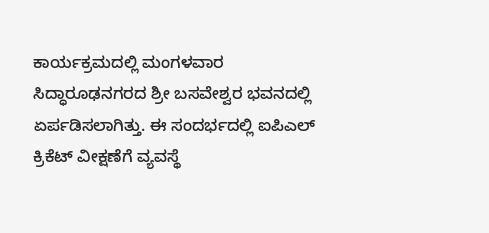ಕಾರ್ಯಕ್ರಮದಲ್ಲಿ ಮಂಗಳವಾರ ಸಿದ್ಧಾರೂಢನಗರದ ಶ್ರೀ ಬಸವೇಶ್ವರ ಭವನದಲ್ಲಿ ಏರ್ಪಡಿಸಲಾಗಿತ್ತು. ಈ ಸಂದರ್ಭದಲ್ಲಿ ಐಪಿಎಲ್ ಕ್ರಿಕೆಟ್ ವೀಕ್ಷಣೆಗೆ ವ್ಯವಸ್ಥೆ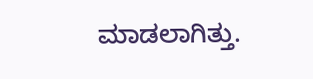ಮಾಡಲಾಗಿತ್ತು.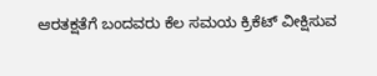ಆರತಕ್ಷತೆಗೆ ಬಂದವರು ಕೆಲ ಸಮಯ ಕ್ರಿಕೆಟ್ ವೀಕ್ಷಿಸುವ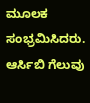ಮೂಲಕ ಸಂಭ್ರಮಿಸಿದರು. ಆರ್ಸಿಬಿ ಗೆಲುವು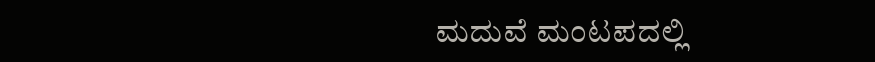ಮದುವೆ ಮಂಟಪದಲ್ಲಿ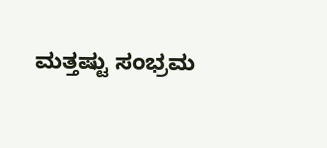ಮತ್ತಷ್ಟು ಸಂಭ್ರಮ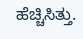ಹೆಚ್ಚಿಸಿತ್ತು.